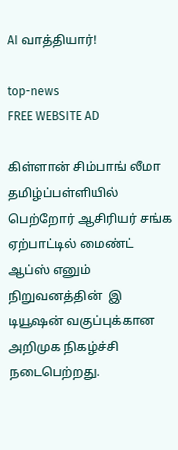AI வாத்தியார்!

top-news
FREE WEBSITE AD

கிள்ளான் சிம்பாங் லீமா தமிழ்ப்பள்ளியில் பெற்றோர் ஆசிரியர் சங்க ஏற்பாட்டில் மைண்ட் ஆப்ஸ் எனும் நிறுவனத்தின்  இ டியூஷன் வகுப்புக்கான  அறிமுக நிகழ்ச்சி நடைபெற்றது.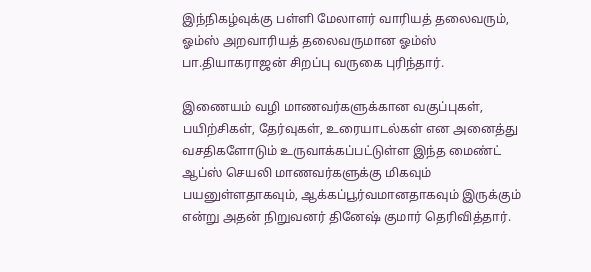இந்நிகழ்வுக்கு பள்ளி மேலாளர் வாரியத் தலைவரும், ஓம்ஸ் அறவாரியத் தலைவருமான ஓம்ஸ் பா.தியாகராஜன் சிறப்பு வருகை புரிந்தார்.

இணையம் வழி மாணவர்களுக்கான வகுப்புகள், பயிற்சிகள், தேர்வுகள், உரையாடல்கள் என அனைத்து வசதிகளோடும் உருவாக்கப்பட்டுள்ள இந்த மைண்ட் ஆப்ஸ் செயலி மாணவர்களுக்கு மிகவும் பயனுள்ளதாகவும், ஆக்கப்பூர்வமானதாகவும் இருக்கும் என்று அதன் நிறுவனர் தினேஷ் குமார் தெரிவித்தார்.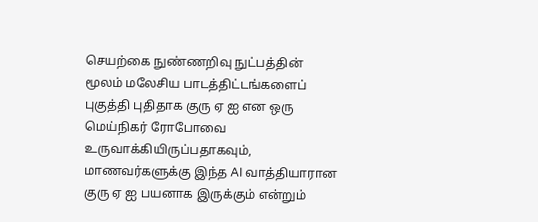செயற்கை நுண்ணறிவு நுட்பத்தின் மூலம் மலேசிய பாடத்திட்டங்களைப் புகுத்தி புதிதாக குரு ஏ ஐ என ஒரு மெய்நிகர் ரோபோவை உருவாக்கியிருப்பதாகவும், மாணவர்களுக்கு இந்த AI வாத்தியாரான குரு ஏ ஐ பயனாக இருக்கும் என்றும்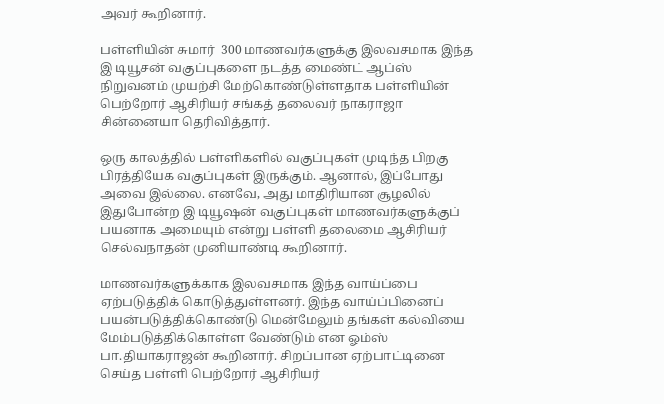அவர் கூறினார்.

பள்ளியின் சுமார்  300 மாணவர்களுக்கு இலவசமாக இந்த இ டியூசன் வகுப்புகளை நடத்த மைண்ட் ஆப்ஸ் நிறுவனம் முயற்சி மேற்கொண்டுள்ளதாக பள்ளியின் பெற்றோர் ஆசிரியர் சங்கத் தலைவர் நாகராஜா சின்னையா தெரிவித்தார்.

ஒரு காலத்தில் பள்ளிகளில் வகுப்புகள் முடிந்த பிறகு பிரத்தியேக வகுப்புகள் இருக்கும். ஆனால், இப்போது அவை இல்லை. எனவே, அது மாதிரியான சூழலில் இதுபோன்ற இ டியூஷன் வகுப்புகள் மாணவர்களுக்குப் பயனாக அமையும் என்று பள்ளி தலைமை ஆசிரியர் செல்வநாதன் முனியாண்டி கூறினார்.

மாணவர்களுக்காக இலவசமாக இந்த வாய்ப்பை ஏற்படுத்திக் கொடுத்துள்ளனர். இந்த வாய்ப்பினைப் பயன்படுத்திக்கொண்டு மென்மேலும் தங்கள் கல்வியை மேம்படுத்திக்கொள்ள வேண்டும் என ஓம்ஸ் பா.தியாகராஜன் கூறினார். சிறப்பான ஏற்பாட்டினை செய்த பள்ளி பெற்றோர் ஆசிரியர்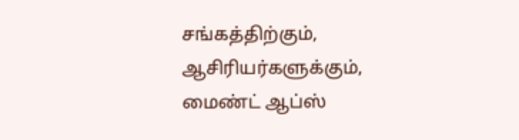சங்கத்திற்கும், ஆசிரியர்களுக்கும், மைண்ட் ஆப்ஸ்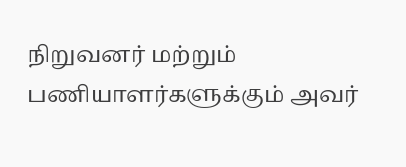நிறுவனர் மற்றும் பணியாளர்களுக்கும் அவர்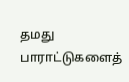தமது பாராட்டுகளைத்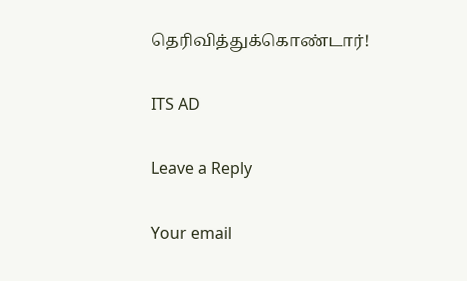தெரிவித்துக்கொண்டார்!

ITS AD

Leave a Reply

Your email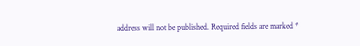address will not be published. Required fields are marked *